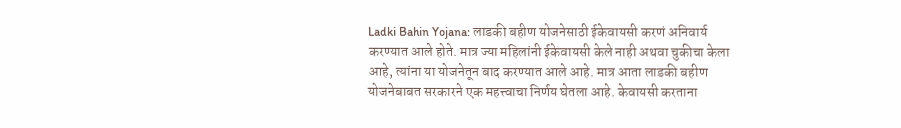Ladki Bahin Yojana: लाडकी बहीण योजनेसाठी ईकेवायसी करणं अनिवार्य करण्यात आले होते. मात्र ज्या महिलांनी ईकेवायसी केले नाही अथवा चुकीचा केला आहे, त्यांना या योजनेतून बाद करण्यात आले आहे. मात्र आता लाडकी बहीण योजनेबाबत सरकारने एक महत्त्वाचा निर्णय घेतला आहे. केवायसी करताना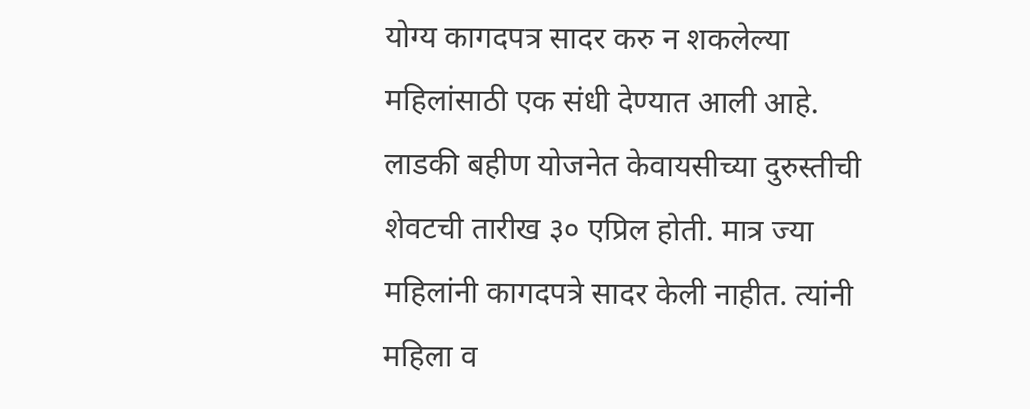योग्य कागदपत्र सादर करु न शकलेल्या महिलांसाठी एक संधी देण्यात आली आहे. लाडकी बहीण योजनेत केवायसीच्या दुरुस्तीची शेवटची तारीख ३० एप्रिल होती. मात्र ज्या महिलांनी कागदपत्रे सादर केली नाहीत. त्यांनी महिला व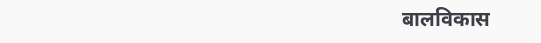बालविकास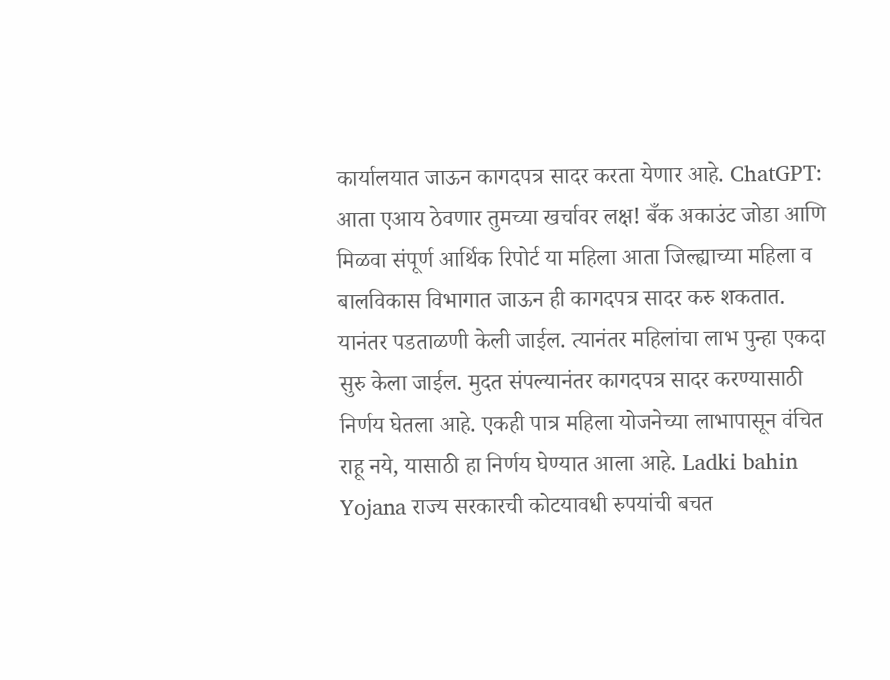कार्यालयात जाऊन कागदपत्र सादर करता येणार आहे. ChatGPT: आता एआय ठेवणार तुमच्या खर्चावर लक्ष! बँक अकाउंट जोडा आणि मिळवा संपूर्ण आर्थिक रिपोर्ट या महिला आता जिल्ह्याच्या महिला व बालविकास विभागात जाऊन ही कागदपत्र सादर करु शकतात. यानंतर पडताळणी केली जाईल. त्यानंतर महिलांचा लाभ पुन्हा एकदा सुरु केला जाईल. मुदत संपल्यानंतर कागदपत्र सादर करण्यासाठी निर्णय घेतला आहे. एकही पात्र महिला योजनेच्या लाभापासून वंचित राहू नये, यासाठी हा निर्णय घेण्यात आला आहे. Ladki bahin Yojana राज्य सरकारची कोटयावधी रुपयांची बचत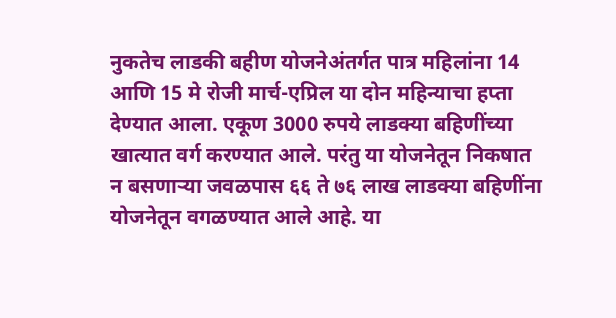नुकतेच लाडकी बहीण योजनेअंतर्गत पात्र महिलांना 14 आणि 15 मे रोजी मार्च-एप्रिल या दोन महिन्याचा हप्ता देण्यात आला. एकूण 3000 रुपये लाडक्या बहिणींच्या खात्यात वर्ग करण्यात आले. परंतु या योजनेतून निकषात न बसणाऱ्या जवळपास ६६ ते ७६ लाख लाडक्या बहिणींना योजनेतून वगळण्यात आले आहे. या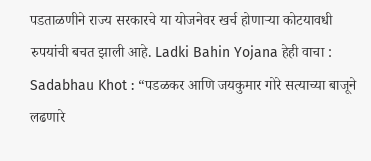पडताळणीने राज्य सरकारचे या योजनेवर खर्च होणाऱ्या कोटयावधी रुपयांची बचत झाली आहे. Ladki Bahin Yojana हेही वाचा : Sadabhau Khot : “पडळकर आणि जयकुमार गोरे सत्याच्या बाजूने लढणारे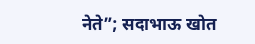नेते”; सदाभाऊ खोत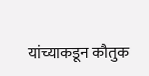यांच्याकडून कौतुक